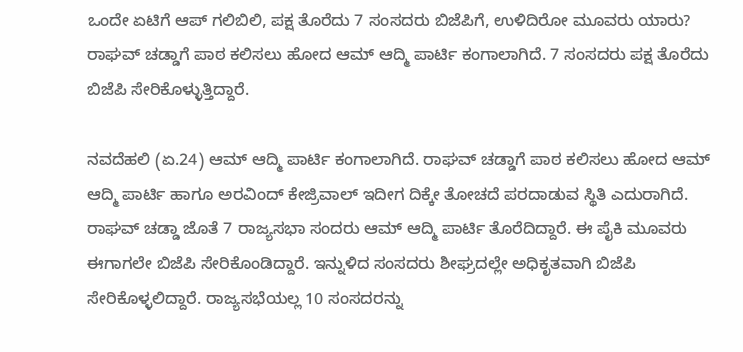ಒಂದೇ ಏಟಿಗೆ ಆಪ್ ಗಲಿಬಿಲಿ, ಪಕ್ಷ ತೊರೆದು 7 ಸಂಸದರು ಬಿಜೆಪಿಗೆ, ಉಳಿದಿರೋ ಮೂವರು ಯಾರು? ರಾಘವ್ ಚಡ್ಡಾಗೆ ಪಾಠ ಕಲಿಸಲು ಹೋದ ಆಮ್ ಆದ್ಮಿ ಪಾರ್ಟಿ ಕಂಗಾಲಾಗಿದೆ. 7 ಸಂಸದರು ಪಕ್ಷ ತೊರೆದು ಬಿಜೆಪಿ ಸೇರಿಕೊಳ್ಳುತ್ತಿದ್ದಾರೆ.

ನವದೆಹಲಿ (ಏ.24) ಆಮ್ ಆದ್ಮಿ ಪಾರ್ಟಿ ಕಂಗಾಲಾಗಿದೆ. ರಾಘವ್ ಚಡ್ಡಾಗೆ ಪಾಠ ಕಲಿಸಲು ಹೋದ ಆಮ್ ಆದ್ಮಿ ಪಾರ್ಟಿ ಹಾಗೂ ಅರವಿಂದ್ ಕೇಜ್ರಿವಾಲ್ ಇದೀಗ ದಿಕ್ಕೇ ತೋಚದೆ ಪರದಾಡುವ ಸ್ಥಿತಿ ಎದುರಾಗಿದೆ. ರಾಘವ್ ಚಡ್ಡಾ ಜೊತೆ 7 ರಾಜ್ಯಸಭಾ ಸಂದರು ಆಮ್ ಆದ್ಮಿ ಪಾರ್ಟಿ ತೊರೆದಿದ್ದಾರೆ. ಈ ಪೈಕಿ ಮೂವರು ಈಗಾಗಲೇ ಬಿಜೆಪಿ ಸೇರಿಕೊಂಡಿದ್ದಾರೆ. ಇನ್ನುಳಿದ ಸಂಸದರು ಶೀಘ್ರದಲ್ಲೇ ಅಧಿಕೃತವಾಗಿ ಬಿಜೆಪಿ ಸೇರಿಕೊಳ್ಳಲಿದ್ದಾರೆ. ರಾಜ್ಯಸಭೆಯಲ್ಲ 10 ಸಂಸದರನ್ನು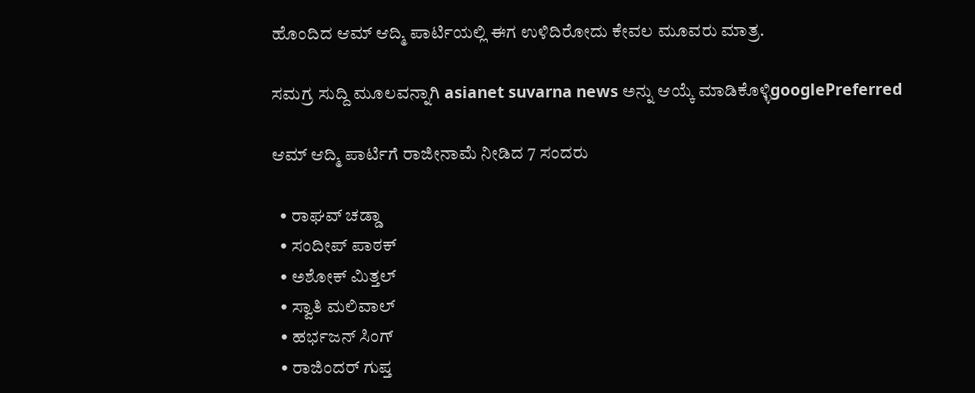ಹೊಂದಿದ ಆಮ್ ಆದ್ಮಿ ಪಾರ್ಟಿಯಲ್ಲಿ ಈಗ ಉಳಿದಿರೋದು ಕೇವಲ ಮೂವರು ಮಾತ್ರ.

ಸಮಗ್ರ ಸುದ್ದಿ ಮೂಲವನ್ನಾಗಿ asianet suvarna news ಅನ್ನು ಆಯ್ಕೆ ಮಾಡಿಕೊಳ್ಳಿgooglePreferred

ಆಮ್ ಆದ್ಮಿ ಪಾರ್ಟಿಗೆ ರಾಜೀನಾಮೆ ನೀಡಿದ 7 ಸಂದರು

  • ರಾಘವ್ ಚಡ್ಡಾ
  • ಸಂದೀಪ್ ಪಾಠಕ್
  • ಅಶೋಕ್ ಮಿತ್ತಲ್
  • ಸ್ವಾತಿ ಮಲಿವಾಲ್
  • ಹರ್ಭಜನ್ ಸಿಂಗ್
  • ರಾಜಿಂದರ್ ಗುಪ್ತ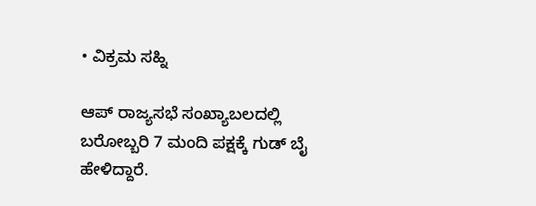• ವಿಕ್ರಮ ಸಹ್ನಿ

ಆಪ್ ರಾಜ್ಯಸಭೆ ಸಂಖ್ಯಾಬಲದಲ್ಲಿ ಬರೋಬ್ಬರಿ 7 ಮಂದಿ ಪಕ್ಷಕ್ಕೆ ಗುಡ್ ಬೈ ಹೇಳಿದ್ದಾರೆ.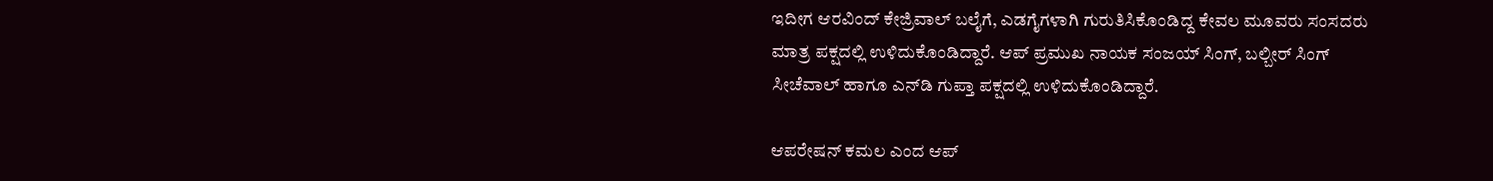ಇದೀಗ ಆರವಿಂದ್ ಕೇಜ್ರಿವಾಲ್ ಬಲೈಗೆ, ಎಡಗೈಗಳಾಗಿ ಗುರುತಿಸಿಕೊಂಡಿದ್ದ ಕೇವಲ ಮೂವರು ಸಂಸದರು ಮಾತ್ರ ಪಕ್ಷದಲ್ಲಿ ಉಳಿದುಕೊಂಡಿದ್ದಾರೆ. ಆಪ್ ಪ್ರಮುಖ ನಾಯಕ ಸಂಜಯ್ ಸಿಂಗ್, ಬಲ್ಬೀರ್ ಸಿಂಗ್ ಸೀಚೆವಾಲ್ ಹಾಗೂ ಎನ್‌ಡಿ ಗುಪ್ತಾ ಪಕ್ಷದಲ್ಲಿ ಉಳಿದುಕೊಂಡಿದ್ದಾರೆ.

ಆಪರೇಷನ್ ಕಮಲ ಎಂದ ಆಪ್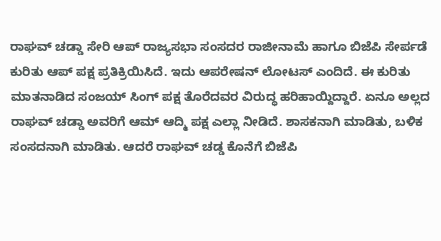ರಾಘವ್ ಚಡ್ಡಾ ಸೇರಿ ಆಪ್ ರಾಜ್ಯಸಭಾ ಸಂಸದರ ರಾಜೀನಾಮೆ ಹಾಗೂ ಬಿಜೆಪಿ ಸೇರ್ಪಡೆ ಕುರಿತು ಆಪ್ ಪಕ್ಷ ಪ್ರತಿಕ್ರಿಯಿಸಿದೆ. ಇದು ಆಪರೇಷನ್ ಲೋಟಸ್ ಎಂದಿದೆ. ಈ ಕುರಿತು ಮಾತನಾಡಿದ ಸಂಜಯ್ ಸಿಂಗ್ ಪಕ್ಷ ತೊರೆದವರ ವಿರುದ್ಧ ಹರಿಹಾಯ್ದಿದ್ದಾರೆ. ಏನೂ ಅಲ್ಲದ ರಾಘವ್ ಚಡ್ಡಾ ಅವರಿಗೆ ಆಮ್ ಆದ್ಮಿ ಪಕ್ಷ ಎಲ್ಲಾ ನೀಡಿದೆ. ಶಾಸಕನಾಗಿ ಮಾಡಿತು, ಬಳಿಕ ಸಂಸದನಾಗಿ ಮಾಡಿತು. ಆದರೆ ರಾಘವ್ ಚಡ್ಡ ಕೊನೆಗೆ ಬಿಜೆಪಿ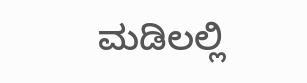ಮಡಿಲಲ್ಲಿ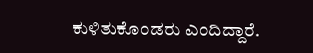ಕುಳಿತುಕೊಂಡರು ಎಂದಿದ್ದಾರೆ.